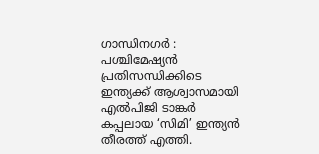ഗാന്ധിനഗർ : പശ്ചിമേഷ്യൻ പ്രതിസന്ധിക്കിടെ ഇന്ത്യക്ക് ആശ്വാസമായി എൽപിജി ടാങ്കർ കപ്പലായ ‘സിമി’ ഇന്ത്യൻ തീരത്ത് എത്തി.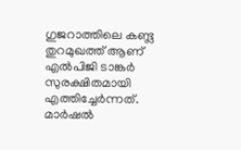ഗുജറാത്തിലെ കണ്ട്ല തുറമുഖത്ത് ആണ് എൽപിജി ടാങ്കർ സുരക്ഷിതമായി എത്തിച്ചേർന്നത്. മാർഷൽ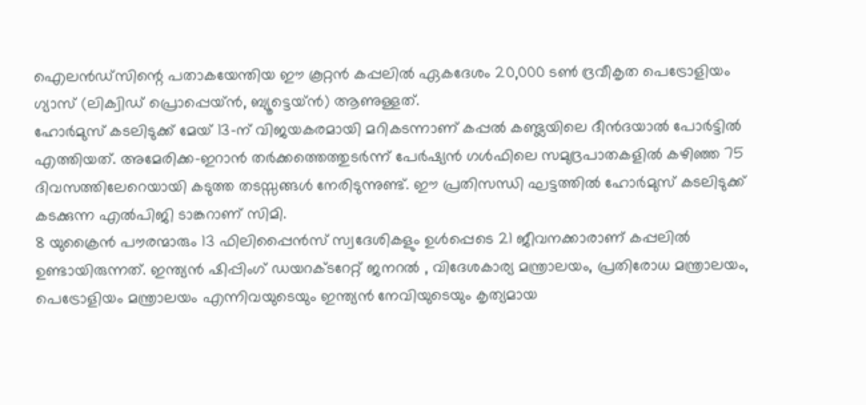ഐലൻഡ്സിന്റെ പതാകയേന്തിയ ഈ കൂറ്റൻ കപ്പലിൽ ഏകദേശം 20,000 ടൺ ദ്രവീകൃത പെട്രോളിയം ഗ്യാസ് (ലിക്വിഡ് പ്രൊപ്പെയ്ൻ, ബ്യൂട്ടെയ്ൻ) ആണുള്ളത്.
ഹോർമുസ് കടലിടുക്ക് മേയ് 13-ന് വിജയകരമായി മറികടന്നാണ് കപ്പൽ കണ്ട്ലയിലെ ദീൻദയാൽ പോർട്ടിൽ എത്തിയത്. അമേരിക്ക-ഇറാൻ തർക്കത്തെത്തുടർന്ന് പേർഷ്യൻ ഗൾഫിലെ സമുദ്രപാതകളിൽ കഴിഞ്ഞ 75 ദിവസത്തിലേറെയായി കടുത്ത തടസ്സങ്ങൾ നേരിടുന്നുണ്ട്. ഈ പ്രതിസന്ധി ഘട്ടത്തിൽ ഹോർമുസ് കടലിടുക്ക് കടക്കുന്ന എൽപിജി ടാങ്കറാണ് സിമി.
8 യുക്രൈൻ പൗരന്മാരും 13 ഫിലിപ്പൈൻസ് സ്വദേശികളും ഉൾപ്പെടെ 21 ജീവനക്കാരാണ് കപ്പലിൽ ഉണ്ടായിരുന്നത്. ഇന്ത്യൻ ഷിപ്പിംഗ് ഡയറക്ടറേറ്റ് ജനറൽ , വിദേശകാര്യ മന്ത്രാലയം, പ്രതിരോധ മന്ത്രാലയം, പെട്രോളിയം മന്ത്രാലയം എന്നിവയുടെയും ഇന്ത്യൻ നേവിയുടെയും കൃത്യമായ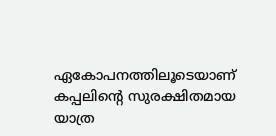ഏകോപനത്തിലൂടെയാണ് കപ്പലിന്റെ സുരക്ഷിതമായ യാത്ര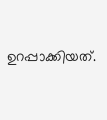ഉറപ്പാക്കിയത്.